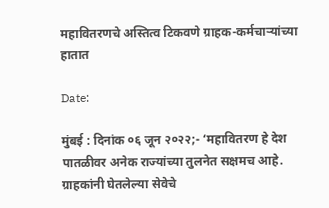महावितरणचे अस्तित्व टिकवणे ग्राहक-कर्मचाऱ्यांच्या हातात

Date:

मुंबई : दिनांक ०६ जून २०२२;- ‘महावितरण हे देश पातळीवर अनेक राज्यांच्या तुलनेत सक्षमच आहे. ग्राहकांनी घेतलेल्या सेवेचे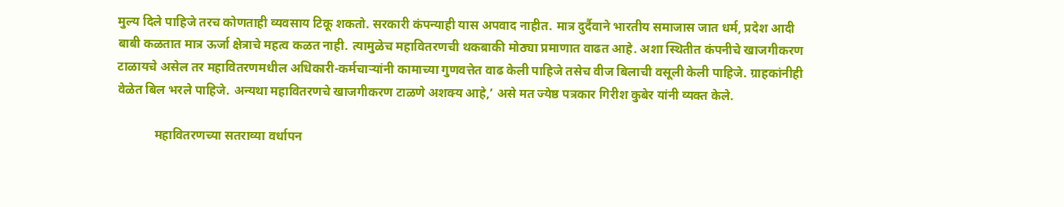मुल्य दिले पाहिजे तरच कोणताही व्यवसाय टिकू शकतो. सरकारी कंपन्याही यास अपवाद नाहीत. मात्र दुर्दैवाने भारतीय समाजास जात धर्म, प्रदेश आदी बाबी कळतात मात्र ऊर्जा क्षेत्राचे महत्व कळत नाही. त्यामुळेच महावितरणची थकबाकी मोठ्या प्रमाणात वाढत आहे. अशा स्थितीत कंपनीचे खाजगीकरण टाळायचे असेल तर महावितरणमधील अधिकारी-कर्मचाऱ्यांनी कामाच्या गुणवत्तेत वाढ केली पाहिजे तसेच वीज बिलाची वसूली केली पाहिजे. ग्राहकांनीही वेळेत बिल भरले पाहिजे. अन्यथा महावितरणचे खाजगीकरण टाळणे अशक्य आहे,’ असे मत ज्येष्ठ पत्रकार गिरीश कुबेर यांनी व्यक्त केले.

            महावितरणच्या सतराव्या वर्धापन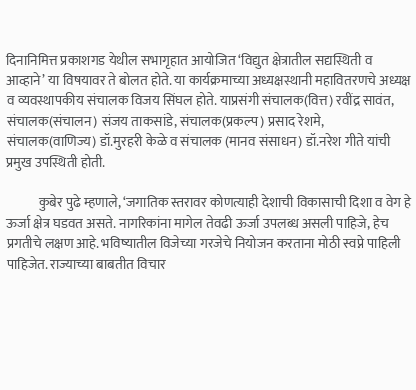दिनानिमित्त प्रकाशगड येथील सभागृहात आयोजित ‘विद्युत क्षेत्रातील सद्यस्थिती व आव्हाने’ या विषयावर ते बोलत होते. या कार्यक्रमाच्या अध्यक्षस्थानी महावितरणचे अध्यक्ष व व्यवस्थापकीय संचालक विजय सिंघल होते. याप्रसंगी संचालक(वित्त) रवींद्र सावंत, संचालक(संचालन) संजय ताकसांडे, संचालक(प्रकल्प) प्रसाद रेशमे, संचालक(वाणिज्य) डॉ.मुरहरी केळे व संचालक (मानव संसाधन) डॉ.नरेश गीते यांची प्रमुख उपस्थिती होती.

            कुबेर पुढे म्हणाले, ‘जगातिक स्तरावर कोणत्याही देशाची विकासाची दिशा व वेग हे ऊर्जा क्षेत्र घडवत असते. नागरिकांना मागेल तेवढी ऊर्जा उपलब्ध असली पाहिजे, हेच प्रगतीचे लक्षण आहे. भविष्यातील विजेच्या गरजेचे नियोजन करताना मोठी स्वप्ने पाहिली पाहिजेत. राज्याच्या बाबतीत विचार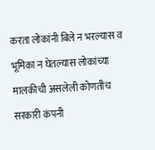करता लोकांनी बिले न भरल्यास व भूमिका न घेतल्यास लोकांच्या मालकीची असलेली कोणतीच सरकारी कंपनी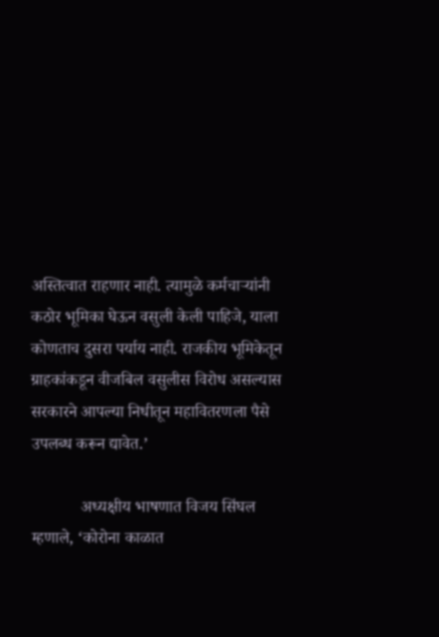अस्तित्वात राहणार नाही. त्यामुळे कर्मचाऱ्यांनी कठोर भूमिका घेऊन वसुली केली पाहिजे, याला कोणताच दुसरा पर्याय नाही. राजकीय भूमिकेतून ग्राहकांकडून वीजबिल वसुलीस विरोध असल्यास सरकारने आपल्या निधीतून महावितरणला पैसे उपलब्ध करून द्यावेत.’

            अध्यक्षीय भाषणात विजय सिंघल म्हणाले, ‘कोरोना काळात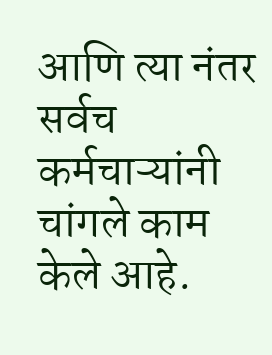आणि त्या नंतर सर्वच कर्मचाऱ्यांनी चांगले काम केले आहे.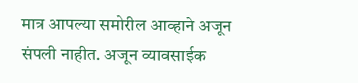मात्र आपल्या समोरील आव्हाने अजून संपली नाहीत. अजून व्यावसाईक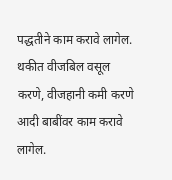पद्धतीने काम करावे लागेल. थकीत वीजबिल वसूल करणे, वीजहानी कमी करणे आदी बाबींवर काम करावे लागेल.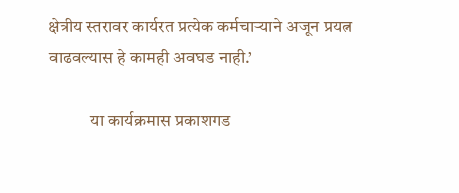क्षेत्रीय स्तरावर कार्यरत प्रत्येक कर्मचाऱ्याने अजून प्रयत्न वाढवल्यास हे कामही अवघड नाही.’

            या कार्यक्रमास प्रकाशगड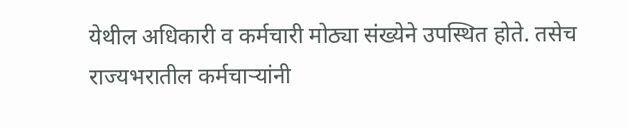येथील अधिकारी व कर्मचारी मोठ्या संख्येने उपस्थित होते. तसेच राज्यभरातील कर्मचाऱ्यांनी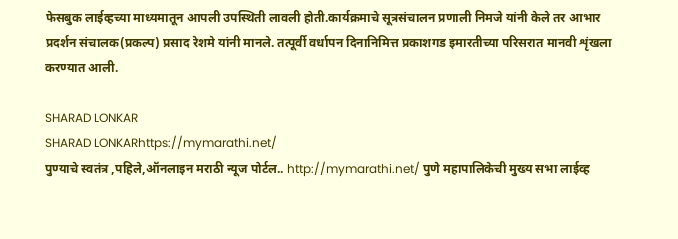फेसबुक लाईव्हच्या माध्यमातून आपली उपस्थिती लावली होती.कार्यक्रमाचे सूत्रसंचालन प्रणाली निमजे यांनी केले तर आभार प्रदर्शन संचालक(प्रकल्प) प्रसाद रेशमे यांनी मानले. तत्पूर्वी वर्धापन दिनानिमित्त प्रकाशगड इमारतीच्या परिसरात मानवी शृंखला करण्यात आली.

SHARAD LONKAR
SHARAD LONKARhttps://mymarathi.net/
पुण्याचे स्वतंत्र ,पहिले,ऑनलाइन मराठी न्यूज पोर्टल.. http://mymarathi.net/ पुणे महापालिकेची मुख्य सभा लाईव्ह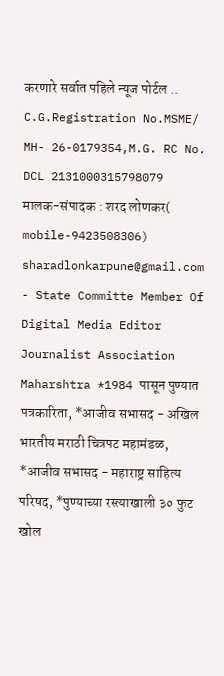करणारे सर्वात पहिले न्यूज पोर्टल .. C.G.Registration No.MSME/ MH- 26-0179354,M.G. RC No. DCL 2131000315798079 मालक-संपादक : शरद लोणकर( mobile-9423508306) sharadlonkarpune@gmail.com - State Committe Member Of Digital Media Editor Journalist Association Maharshtra *1984 पासून पुण्यात पत्रकारिता, *आजीव सभासद - अखिल भारतीय मराठी चित्रपट महामंडळ, *आजीव सभासद - महाराष्ट्र साहित्य परिषद, *पुण्याच्या रस्त्याखाली ३० फुट खोल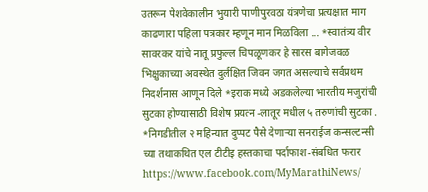उतरून पेशवेकालीन भुयारी पाणीपुरवठा यंत्रणेचा प्रत्यक्षात माग काढणारा पहिला पत्रकार म्हणून मान मिळविला ... *स्वातंत्र्य वीर सावरकर यांचे नातू प्रफुल्ल चिपळूणकर हे सारस बागेजवळ भिक्षुकाच्या अवस्थेत दुर्लक्षित जिवन जगत असल्याचे सर्वप्रथम निदर्शनास आणून दिले *इराक मध्ये अडकलेल्या भारतीय मजुरांची सुटका होण्यासाठी विशेष प्रयत्न -लातूर मधील ५ तरुणांची सुटका . *निगडीतील २ महिन्यात दुप्पट पैसे देणाऱ्या सनराईज कन्सल्टन्सी च्या तथाकथित एल टीटीइ हस्तकाचा पर्दाफाश-संबधित फरार https://www.facebook.com/MyMarathiNews/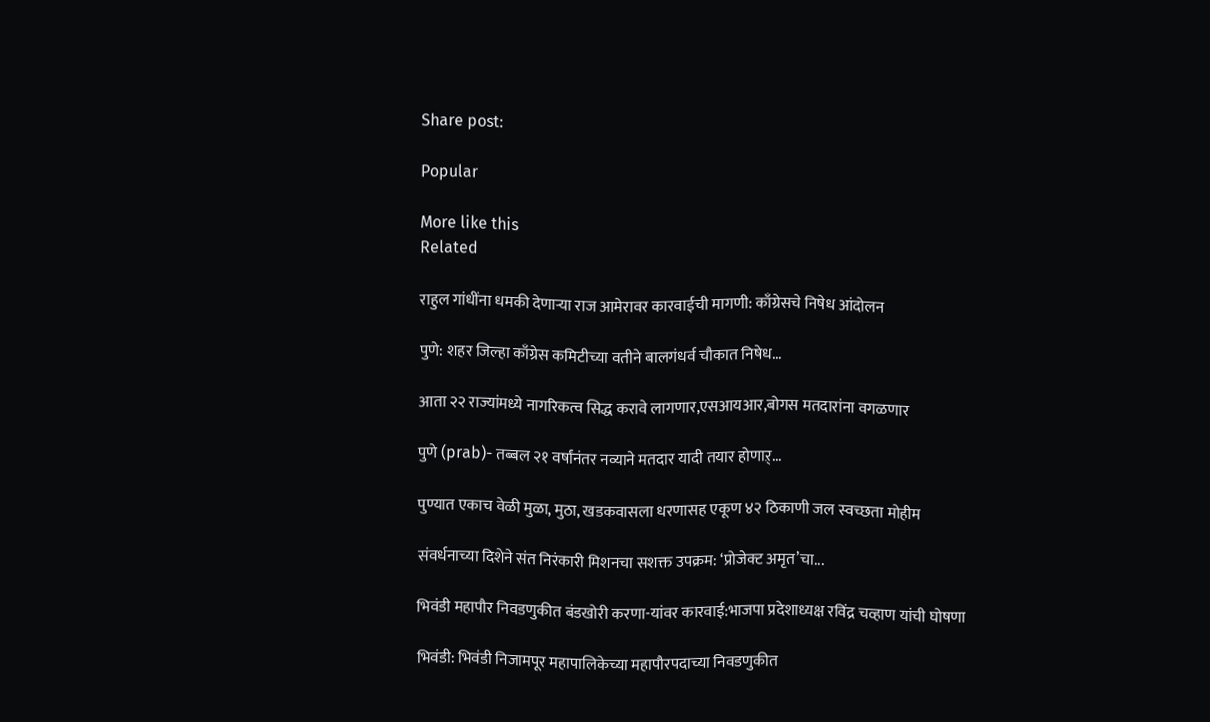Share post:

Popular

More like this
Related

राहुल गांधींना धमकी देणाऱ्या राज आमेरावर कारवाईची मागणी: काँग्रेसचे निषेध आंदोलन

पुणे: शहर जिल्हा काँग्रेस कमिटीच्या वतीने बालगंधर्व चौकात निषेध...

आता २२ राज्यांमध्ये नागरिकत्व सिद्ध करावे लागणार,एसआयआर,बोगस मतदारांना वगळणार

पुणे (prab)- तब्बल २१ वर्षांनंतर नव्याने मतदार यादी तयार होणाऱ्...

पुण्यात एकाच वेळी मुळा, मुठा, खडकवासला धरणासह एकूण ४२ ठिकाणी जल स्वच्छता मोहीम

संवर्धनाच्या दिशेने संत निरंकारी मिशनचा सशक्त उपक्रम: ‘प्रोजेक्ट अमृत’चा...

भिवंडी महापौर निवडणुकीत बंडखोरी करणा-यांवर कारवाई:भाजपा प्रदेशाध्यक्ष रविंद्र चव्हाण यांची घोषणा

भिवंडी: भिवंडी निजामपूर महापालिकेच्या महापौरपदाच्या निवडणुकीत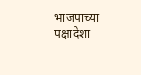भाजपाच्या पक्षादेशा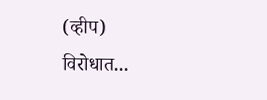(व्हीप) विरोधात...